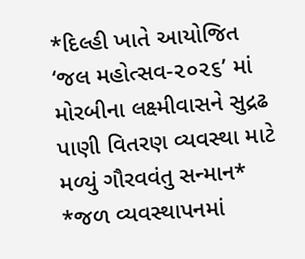*દિલ્હી ખાતે આયોજિત ‘જલ મહોત્સવ-૨૦૨૬’ માં મોરબીના લક્ષ્મીવાસને સુદ્રઢ પાણી વિતરણ વ્યવસ્થા માટે મળ્યું ગૌરવવંતુ સન્માન*
*જળ વ્યવસ્થાપનમાં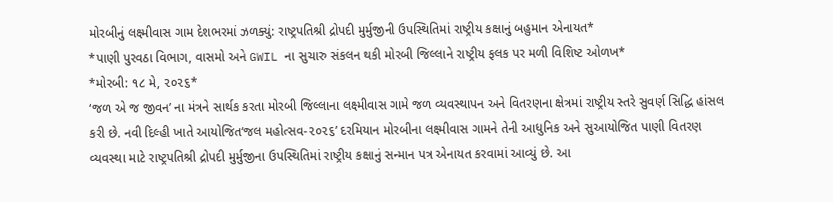મોરબીનું લક્ષ્મીવાસ ગામ દેશભરમાં ઝળક્યું: રાષ્ટ્રપતિશ્રી દ્રોપદી મુર્મુજીની ઉપસ્થિતિમાં રાષ્ટ્રીય કક્ષાનું બહુમાન એનાયત*
*પાણી પુરવઠા વિભાગ, વાસમો અને GWIL ના સુચારુ સંકલન થકી મોરબી જિલ્લાને રાષ્ટ્રીય ફલક પર મળી વિશિષ્ટ ઓળખ*
*મોરબી: ૧૮ મે, ૨૦૨૬*
‘જળ એ જ જીવન’ ના મંત્રને સાર્થક કરતા મોરબી જિલ્લાના લક્ષ્મીવાસ ગામે જળ વ્યવસ્થાપન અને વિતરણના ક્ષેત્રમાં રાષ્ટ્રીય સ્તરે સુવર્ણ સિદ્ધિ હાંસલ કરી છે. નવી દિલ્હી ખાતે આયોજિત‘જલ મહોત્સવ-૨૦૨૬’ દરમિયાન મોરબીના લક્ષ્મીવાસ ગામને તેની આધુનિક અને સુઆયોજિત પાણી વિતરણ વ્યવસ્થા માટે રાષ્ટ્રપતિશ્રી દ્રોપદી મુર્મુજીના ઉપસ્થિતિમાં રાષ્ટ્રીય કક્ષાનું સન્માન પત્ર એનાયત કરવામાં આવ્યું છે. આ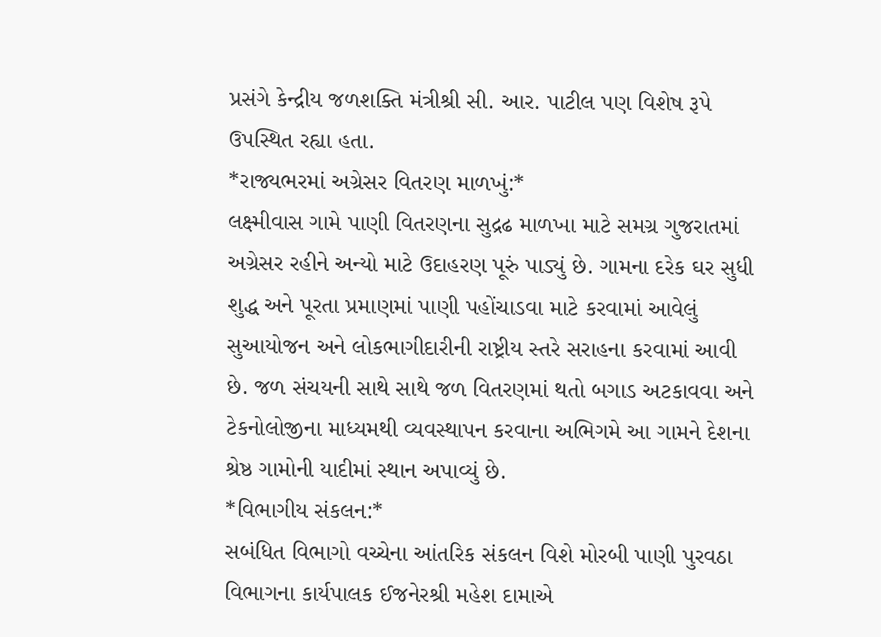પ્રસંગે કેન્દ્રીય જળશક્તિ મંત્રીશ્રી સી. આર. પાટીલ પણ વિશેષ રૂપે ઉપસ્થિત રહ્યા હતા.
*રાજ્યભરમાં અગ્રેસર વિતરણ માળખું:*
લક્ષ્મીવાસ ગામે પાણી વિતરણના સુદ્રઢ માળખા માટે સમગ્ર ગુજરાતમાં અગ્રેસર રહીને અન્યો માટે ઉદાહરણ પૂરું પાડ્યું છે. ગામના દરેક ઘર સુધી શુદ્ધ અને પૂરતા પ્રમાણમાં પાણી પહોંચાડવા માટે કરવામાં આવેલું સુઆયોજન અને લોકભાગીદારીની રાષ્ટ્રીય સ્તરે સરાહના કરવામાં આવી છે. જળ સંચયની સાથે સાથે જળ વિતરણમાં થતો બગાડ અટકાવવા અને ટેકનોલોજીના માધ્યમથી વ્યવસ્થાપન કરવાના અભિગમે આ ગામને દેશના શ્રેષ્ઠ ગામોની યાદીમાં સ્થાન અપાવ્યું છે.
*વિભાગીય સંકલન:*
સબંધિત વિભાગો વચ્ચેના આંતરિક સંકલન વિશે મોરબી પાણી પુરવઠા વિભાગના કાર્યપાલક ઈજનેરશ્રી મહેશ દામાએ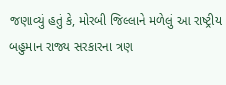જણાવ્યું હતું કે, મોરબી જિલ્લાને મળેલું આ રાષ્ટ્રીય બહુમાન રાજ્ય સરકારના ત્રણ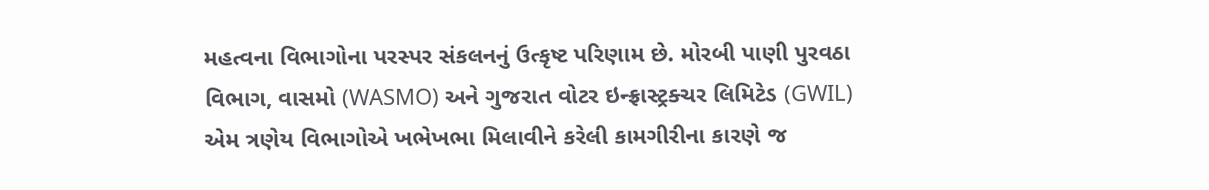મહત્વના વિભાગોના પરસ્પર સંકલનનું ઉત્કૃષ્ટ પરિણામ છે. મોરબી પાણી પુરવઠા વિભાગ, વાસમો (WASMO) અને ગુજરાત વોટર ઇન્ફ્રાસ્ટ્રક્ચર લિમિટેડ (GWIL) એમ ત્રણેય વિભાગોએ ખભેખભા મિલાવીને કરેલી કામગીરીના કારણે જ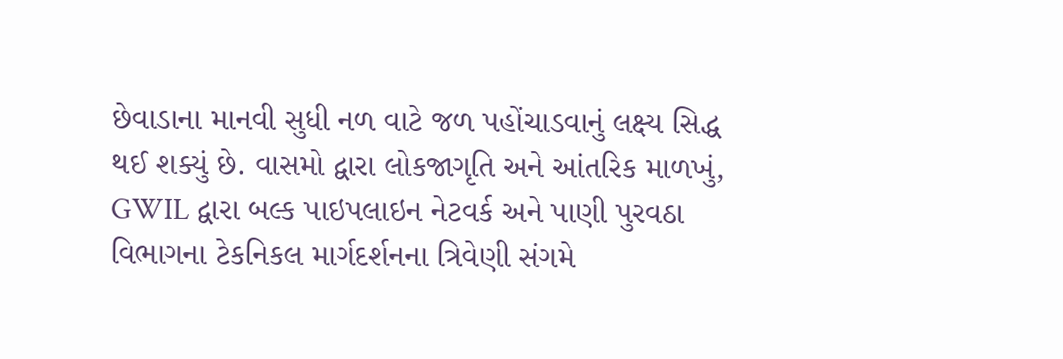છેવાડાના માનવી સુધી નળ વાટે જળ પહોંચાડવાનું લક્ષ્ય સિદ્ધ થઈ શક્યું છે. વાસમો દ્વારા લોકજાગૃતિ અને આંતરિક માળખું, GWIL દ્વારા બલ્ક પાઇપલાઇન નેટવર્ક અને પાણી પુરવઠા વિભાગના ટેકનિકલ માર્ગદર્શનના ત્રિવેણી સંગમે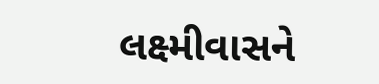લક્ષ્મીવાસને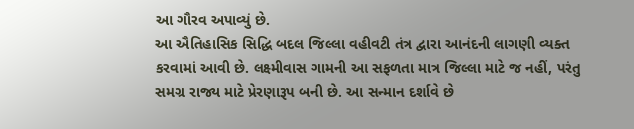આ ગૌરવ અપાવ્યું છે.
આ ઐતિહાસિક સિદ્ધિ બદલ જિલ્લા વહીવટી તંત્ર દ્વારા આનંદની લાગણી વ્યક્ત કરવામાં આવી છે. લક્ષ્મીવાસ ગામની આ સફળતા માત્ર જિલ્લા માટે જ નહીં, પરંતુ સમગ્ર રાજ્ય માટે પ્રેરણારૂપ બની છે. આ સન્માન દર્શાવે છે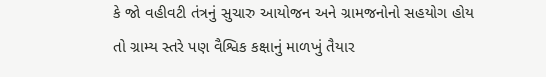કે જો વહીવટી તંત્રનું સુચારુ આયોજન અને ગ્રામજનોનો સહયોગ હોય તો ગ્રામ્ય સ્તરે પણ વૈશ્વિક કક્ષાનું માળખું તૈયાર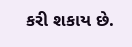કરી શકાય છે.